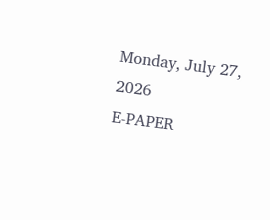Monday, July 27, 2026
E-PAPER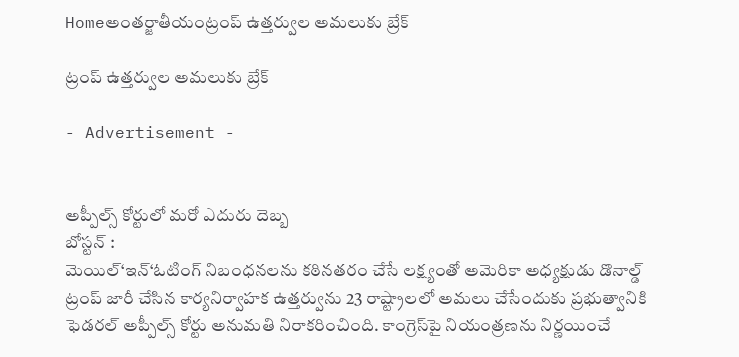Homeఅంతర్జాతీయంట్రంప్ ఉత్తర్వుల అమలుకు బ్రేక్

ట్రంప్ ఉత్తర్వుల అమలుకు బ్రేక్

- Advertisement -


అప్పీల్స్ కోర్టులో మరో ఎదురు దెబ్బ
బోస్టన్ :
మెయిల్‘ఇన్‘ఓటింగ్ నిబంధనలను కఠినతరం చేసే లక్ష్యంతో అమెరికా అధ్యక్షుడు డొనాల్డ్ ట్రంప్ జారీ చేసిన కార్యనిర్వాహక ఉత్తర్వును 23 రాష్ట్రాలలో అమలు చేసేందుకు ప్రభుత్వానికి ఫెడరల్ అప్పీల్స్ కోర్టు అనుమతి నిరాకరించింది. కాంగ్రెస్‌పై నియంత్రణను నిర్ణయించే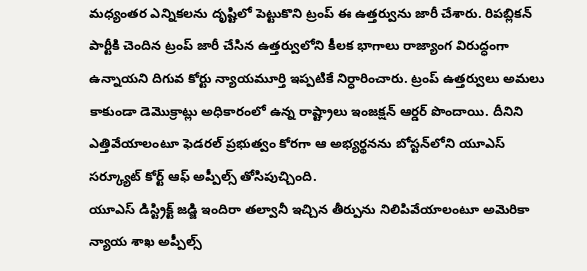మధ్యంతర ఎన్నికలను దృష్టిలో పెట్టుకొని ట్రంప్ ఈ ఉత్తర్వును జారీ చేశారు. రిపబ్లికన్ పార్టీకి చెందిన ట్రంప్ జారీ చేసిన ఉత్తర్వులోని కీలక భాగాలు రాజ్యాంగ విరుద్ధంగా ఉన్నాయని దిగువ కోర్టు న్యాయమూర్తి ఇప్పటికే నిర్ధారించారు. ట్రంప్ ఉత్తర్వులు అమలు కాకుండా డెమొక్రాట్లు అధికారంలో ఉన్న రాష్ట్రాలు ఇంజక్షన్ ఆర్డర్ పొందాయి. దీనిని ఎత్తివేయాలంటూ ఫెడరల్ ప్రభుత్వం కోరగా ఆ అభ్యర్థనను బోస్టన్‌లోని యూఎస్ సర్క్యూట్ కోర్ట్ ఆఫ్ అప్పీల్స్ తోసిపుచ్చింది.
యూఎస్ డిస్ట్రిక్ట్ జడ్జి ఇందిరా తల్వానీ ఇచ్చిన తీర్పును నిలిపివేయాలంటూ అమెరికా న్యాయ శాఖ అప్పీల్స్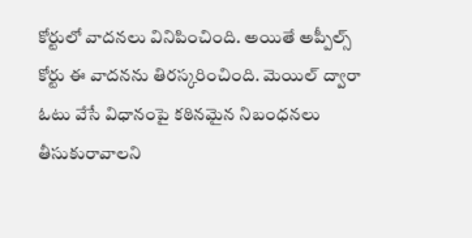కోర్టులో వాదనలు వినిపించింది. అయితే అప్పీల్స్ కోర్టు ఈ వాదనను తిరస్కరించింది. మెయిల్ ద్వారా ఓటు వేసే విధానంపై కఠినమైన నిబంధనలు తీసుకురావాలని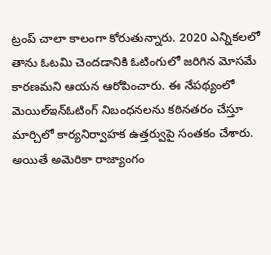ట్రంప్ చాలా కాలంగా కోరుతున్నారు. 2020 ఎన్నికలలో తాను ఓటమి చెందడానికి ఓటింగులో జరిగిన మోసమే కారణమని ఆయన ఆరోపించారు. ఈ నేపథ్యంలో మెయిల్ఇన్ఓటింగ్ నిబంధనలను కఠినతరం చేస్తూ మార్చిలో కార్యనిర్వాహక ఉత్తర్వుపై సంతకం చేశారు.
అయితే అమెరికా రాజ్యాంగం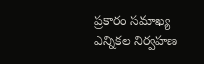ప్రకారం సమాఖ్య ఎన్నికల నిర్వహణ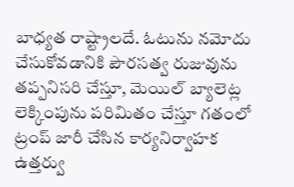బాధ్యత రాష్ట్రాలదే. ఓటును నమోదు చేసుకోవడానికి పౌరసత్వ రుజువును తప్పనిసరి చేస్తూ, మెయిల్ బ్యాలెట్ల లెక్కింపును పరిమితం చేస్తూ గతంలో ట్రంప్ జారీ చేసిన కార్యనిర్వాహక ఉత్తర్వు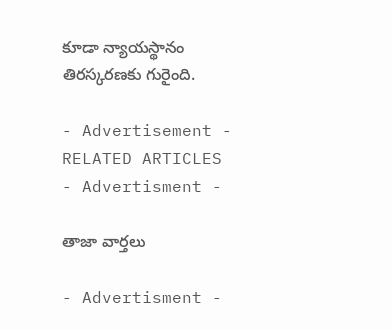కూడా న్యాయస్థానం తిరస్కరణకు గురైంది.

- Advertisement -
RELATED ARTICLES
- Advertisment -

తాజా వార్తలు

- Advertisment -